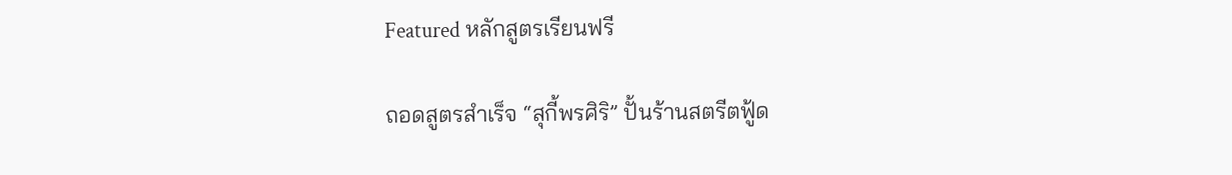Featured หลักสูตรเรียนฟรี

ถอดสูตรสำเร็จ “สุกี้พรศิริ” ปั้นร้านสตรีตฟู้ด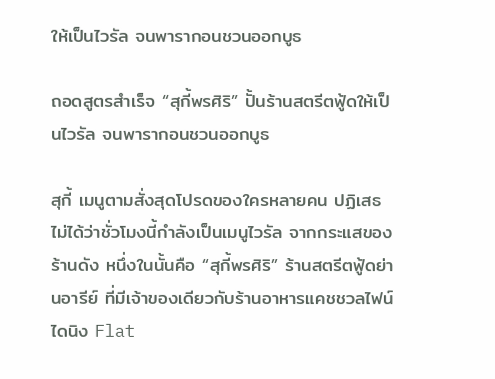ให้เป็นไวรัล จนพารากอนชวนออกบูธ

ถอดสูตรสำเร็จ “สุกี้พรศิริ” ปั้นร้านสตรีตฟู้ดให้เป็นไวรัล จนพารากอนชวนออกบูธ

สุกี้ เมนูตามสั่งสุดโปรดของใครหลายคน ปฏิเสธไม่ได้ว่าชั่วโมงนี้กำลังเป็นเมนูไวรัล จากกระแสของร้านดัง หนึ่งในนั้นคือ “สุกี้พรศิริ” ร้านสตรีตฟู้ดย่านอารีย์ ที่มีเจ้าของเดียวกับร้านอาหารแคชชวลไฟน์ไดนิง Flat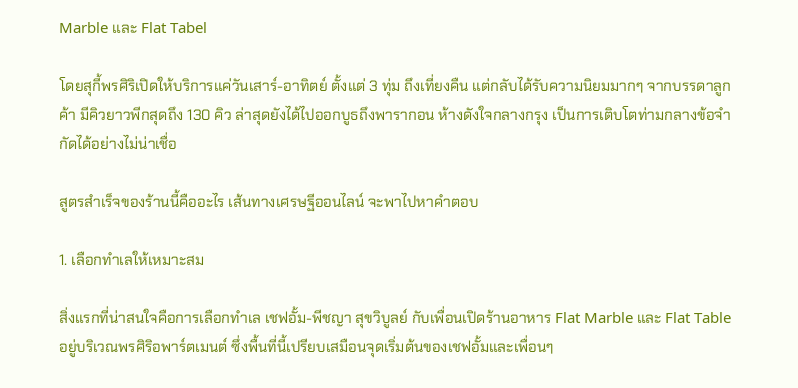Marble และ Flat Tabel

โดยสุกี้พรศิริเปิดให้บริการแค่วันเสาร์-อาทิตย์ ตั้งแต่ 3 ทุ่ม ถึงเที่ยงคืน แต่กลับได้รับความนิยมมากๆ จากบรรดาลูกค้า มีคิวยาวพีกสุดถึง 130 คิว ล่าสุดยังได้ไปออกบูธถึงพารากอน ห้างดังใจกลางกรุง เป็นการเติบโตท่ามกลางข้อจำกัดได้อย่างไม่น่าเชื่อ

สูตรสำเร็จของร้านนี้คืออะไร เส้นทางเศรษฐีออนไลน์ จะพาไปหาคำตอบ

1. เลือกทำเลให้เหมาะสม

สิ่งแรกที่น่าสนใจคือการเลือกทำเล เชฟอั้ม-พีชญา สุขวิบูลย์ กับเพื่อนเปิดร้านอาหาร Flat Marble และ Flat Table อยู่บริเวณพรศิริอพาร์ตเมนต์ ซึ่งพื้นที่นี้เปรียบเสมือนจุดเริ่มต้นของเชฟอั้มและเพื่อนๆ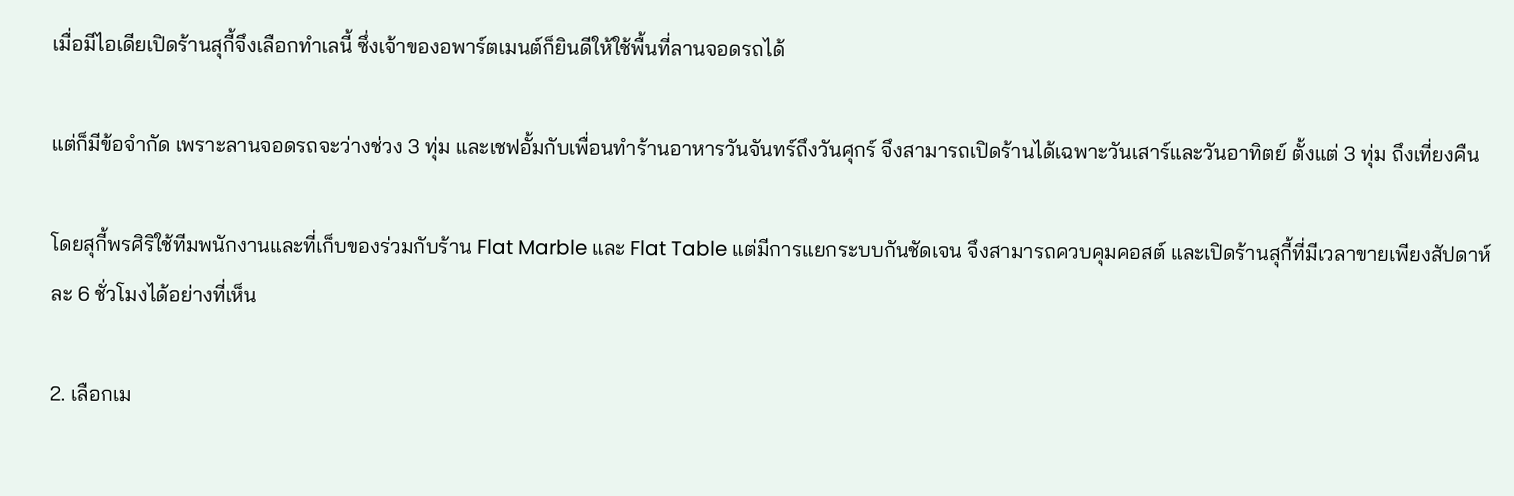เมื่อมีไอเดียเปิดร้านสุกี้จึงเลือกทำเลนี้ ซึ่งเจ้าของอพาร์ตเมนต์ก็ยินดีให้ใช้พื้นที่ลานจอดรถได้

แต่ก็มีข้อจำกัด เพราะลานจอดรถจะว่างช่วง 3 ทุ่ม และเชฟอั้มกับเพื่อนทำร้านอาหารวันจันทร์ถึงวันศุกร์ จึงสามารถเปิดร้านได้เฉพาะวันเสาร์และวันอาทิตย์ ตั้งแต่ 3 ทุ่ม ถึงเที่ยงคืน

โดยสุกี้พรศิริใช้ทีมพนักงานและที่เก็บของร่วมกับร้าน Flat Marble และ Flat Table แต่มีการแยกระบบกันชัดเจน จึงสามารถควบคุมคอสต์ และเปิดร้านสุกี้ที่มีเวลาขายเพียงสัปดาห์ละ 6 ชั่วโมงได้อย่างที่เห็น

2. เลือกเม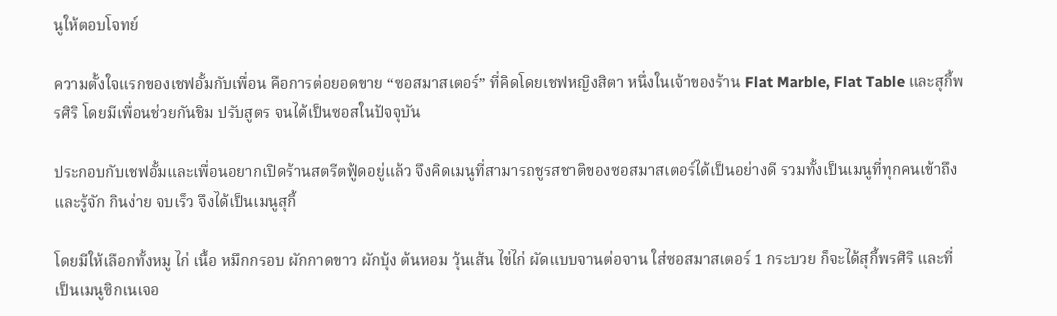นูให้ตอบโจทย์

ความตั้งใจแรกของเชฟอั้มกับเพื่อน คือการต่อยอดขาย “ซอสมาสเตอร์” ที่คิดโดยเชฟหญิงสิตา หนึ่งในเจ้าของร้าน Flat Marble, Flat Table และสุกี้พรศิริ โดยมีเพื่อนช่วยกันชิม ปรับสูตร จนได้เป็นซอสในปัจจุบัน

ประกอบกับเชฟอั้มและเพื่อนอยากเปิดร้านสตรีตฟู้ดอยู่แล้ว จึงคิดเมนูที่สามารถชูรสชาติของซอสมาสเตอร์ได้เป็นอย่างดี รวมทั้งเป็นเมนูที่ทุกคนเข้าถึงและรู้จัก กินง่าย จบเร็ว จึงได้เป็นเมนูสุกี้

โดยมีให้เลือกทั้งหมู ไก่ เนื้อ หมึกกรอบ ผักกาดขาว ผักบุ้ง ต้นหอม วุ้นเส้น ไข่ไก่ ผัดแบบจานต่อจาน ใส่ซอสมาสเตอร์ 1 กระบวย ก็จะได้สุกี้พรศิริ และที่เป็นเมนูซิกเนเจอ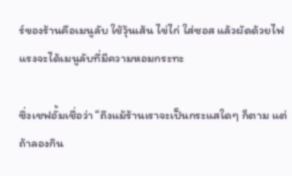ร์ของร้านคือเมนูลับ ใช้วุ้นเส้น ไข่ไก่ ใส่ซอส แล้วผัดด้วยไฟแรงจะได้เมนูลับที่มีความหอมกระทะ

ซึ่งเชฟอั้มเชื่อว่า “ถึงแม้ร้านเราจะเป็นกระแสใดๆ ก็ตาม แต่ถ้าลองกิน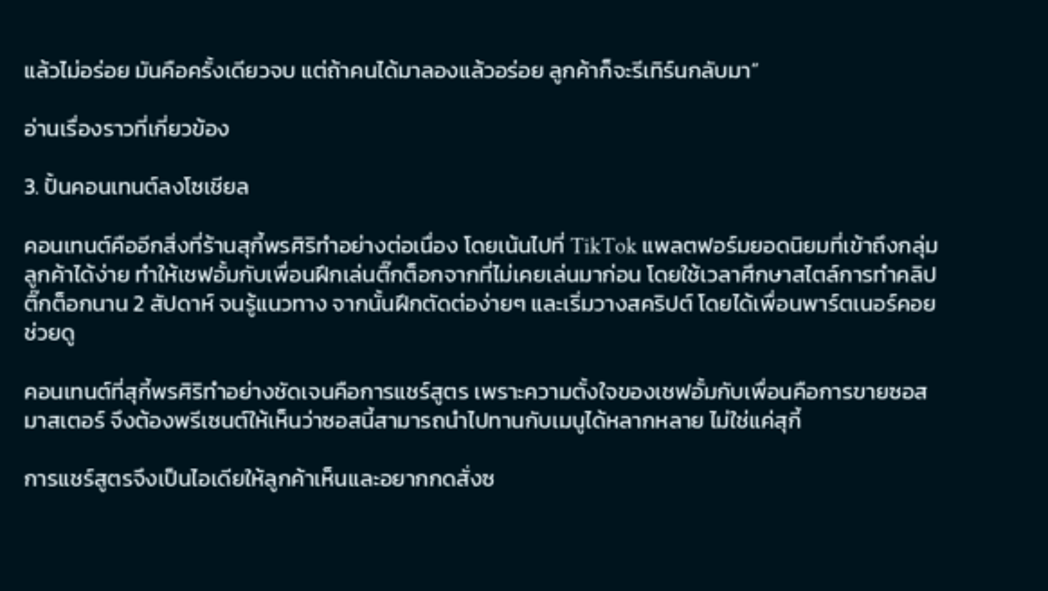แล้วไม่อร่อย มันคือครั้งเดียวจบ แต่ถ้าคนได้มาลองแล้วอร่อย ลูกค้าก็จะรีเทิร์นกลับมา”

อ่านเรื่องราวที่เกี่ยวข้อง

3. ปั้นคอนเทนต์ลงโซเชียล

คอนเทนต์คืออีกสิ่งที่ร้านสุกี้พรศิริทำอย่างต่อเนื่อง โดยเน้นไปที่ TikTok แพลตฟอร์มยอดนิยมที่เข้าถึงกลุ่มลูกค้าได้ง่าย ทำให้เชฟอั้มกับเพื่อนฝึกเล่นติ๊กต็อกจากที่ไม่เคยเล่นมาก่อน โดยใช้เวลาศึกษาสไตล์การทำคลิปติ๊กต็อกนาน 2 สัปดาห์ จนรู้แนวทาง จากนั้นฝึกตัดต่อง่ายๆ และเริ่มวางสคริปต์ โดยได้เพื่อนพาร์ตเนอร์คอยช่วยดู

คอนเทนต์ที่สุกี้พรศิริทำอย่างชัดเจนคือการแชร์สูตร เพราะความตั้งใจของเชฟอั้มกับเพื่อนคือการขายซอสมาสเตอร์ จึงต้องพรีเซนต์ให้เห็นว่าซอสนี้สามารถนำไปทานกับเมนูได้หลากหลาย ไม่ใช่แค่สุกี้

การแชร์สูตรจึงเป็นไอเดียให้ลูกค้าเห็นและอยากกดสั่งซ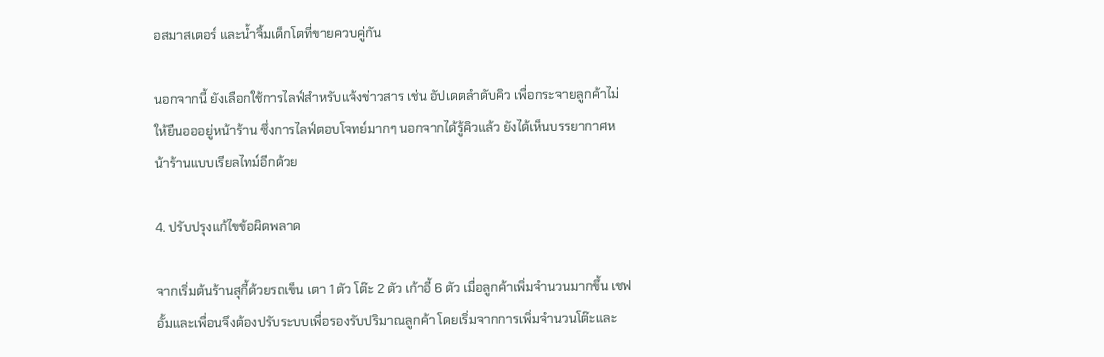อสมาสเตอร์ และน้ำจิ้มเด็กโตที่ขายควบคู่กัน

นอกจากนี้ ยังเลือกใช้การไลฟ์สำหรับแจ้งข่าวสาร เช่น อัปเดตลำดับคิว เพื่อกระจายลูกค้าไม่ให้ยืนอออยู่หน้าร้าน ซึ่งการไลฟ์ตอบโจทย์มากๆ นอกจากได้รู้คิวแล้ว ยังได้เห็นบรรยากาศหน้าร้านแบบเรียลไทม์อีกด้วย

4. ปรับปรุงแก้ไขข้อผิดพลาด

จากเริ่มต้นร้านสุกี้ด้วยรถเข็น เตา 1 ตัว โต๊ะ 2 ตัว เก้าอี้ 6 ตัว เมื่อลูกค้าเพิ่มจำนวนมากขึ้น เชฟอั้มและเพื่อนจึงต้องปรับระบบเพื่อรองรับปริมาณลูกค้า โดยเริ่มจากการเพิ่มจำนวนโต๊ะและ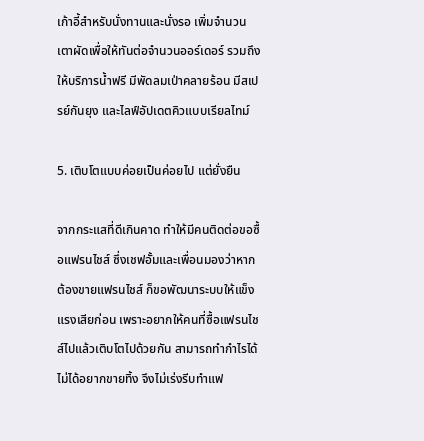เก้าอี้สำหรับนั่งทานและนั่งรอ เพิ่มจำนวนเตาผัดเพื่อให้ทันต่อจำนวนออร์เดอร์ รวมถึงให้บริการน้ำฟรี มีพัดลมเป่าคลายร้อน มีสเปรย์กันยุง และไลฟ์อัปเดตคิวแบบเรียลไทม์

5. เติบโตแบบค่อยเป็นค่อยไป แต่ยั่งยืน

จากกระแสที่ดีเกินคาด ทำให้มีคนติดต่อขอซื้อแฟรนไชส์ ซึ่งเชฟอั้มและเพื่อนมองว่าหากต้องขายแฟรนไชส์ ก็ขอพัฒนาระบบให้แข็งแรงเสียก่อน เพราะอยากให้คนที่ซื้อแฟรนไชส์ไปแล้วเติบโตไปด้วยกัน สามารถทำกำไรได้ ไม่ได้อยากขายทิ้ง จึงไม่เร่งรีบทำแฟ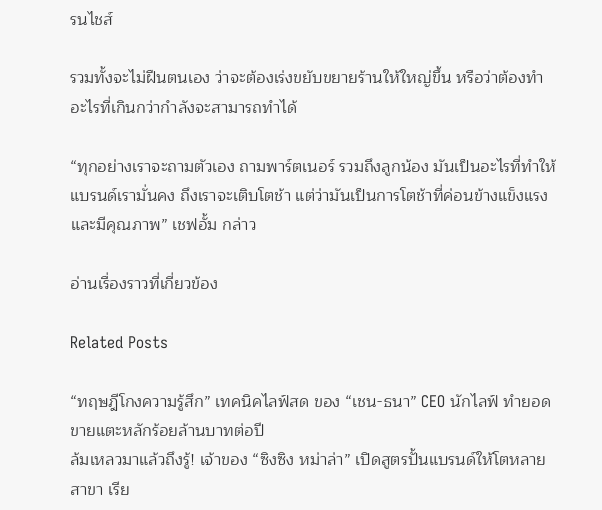รนไชส์

รวมทั้งจะไม่ฝืนตนเอง ว่าจะต้องเร่งขยับขยายร้านให้ใหญ่ขึ้น หรือว่าต้องทำอะไรที่เกินกว่ากำลังจะสามารถทำได้

“ทุกอย่างเราจะถามตัวเอง ถามพาร์ตเนอร์ รวมถึงลูกน้อง มันเป็นอะไรที่ทำให้แบรนด์เรามั่นคง ถึงเราจะเติบโตช้า แต่ว่ามันเป็นการโตช้าที่ค่อนข้างแข็งแรงและมีคุณภาพ” เชฟอั้ม กล่าว

อ่านเรื่องราวที่เกี่ยวข้อง

Related Posts

“ทฤษฎีโกงความรู้สึก” เทคนิคไลฟ์สด ของ “เชน-ธนา” CEO นักไลฟ์ ทำยอดขายแตะหลักร้อยล้านบาทต่อปี
ล้มเหลวมาแล้วถึงรู้! เจ้าของ “ซิงซิง หม่าล่า” เปิดสูตรปั้นแบรนด์ให้โตหลายสาขา เรีย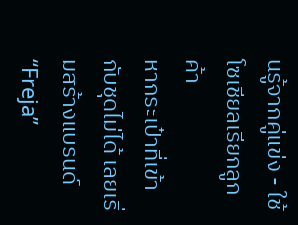นรู้จากคู่แข่ง - ใช้โซเชียลเรียกลูกค้า
หากระเป๋าที่เข้ากับชุดไม่ได้ เลยเริ่มสร้างแบรนด์ “Freja”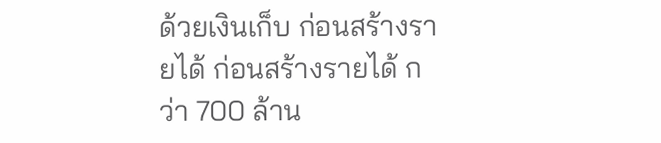ด้วยเงินเก็บ ก่อนสร้างรายได้ ก่อนสร้างรายได้ กว่า 700 ล้าน